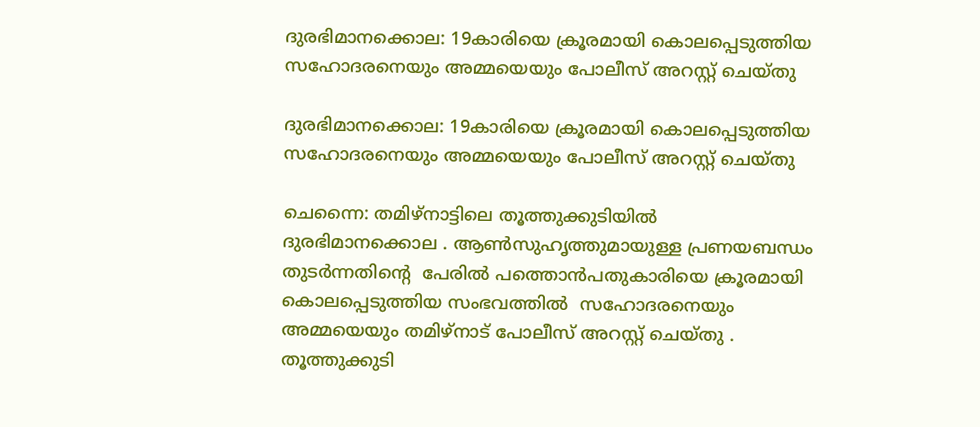ദുരഭിമാനക്കൊല: 19കാരിയെ ക്രൂരമായി കൊലപ്പെടുത്തിയ സഹോദരനെയും അമ്മയെയും പോലീസ് അറസ്റ്റ് ചെയ്തു

ദുരഭിമാനക്കൊല: 19കാരിയെ ക്രൂരമായി കൊലപ്പെടുത്തിയ സഹോദരനെയും അമ്മയെയും പോലീസ് അറസ്റ്റ് ചെയ്തു

ചെന്നൈ: തമിഴ്‌നാട്ടിലെ തൂത്തുക്കുടിയിൽ  ദുരഭിമാനക്കൊല . ആൺസുഹൃത്തുമായുള്ള പ്രണയബന്ധം തുടർന്നതിൻ്റെ  പേരിൽ പത്തൊൻപതുകാരിയെ ക്രൂരമായി കൊലപ്പെടുത്തിയ സംഭവത്തിൽ  സഹോദരനെയും അമ്മയെയും തമിഴ്‌നാട് പോലീസ് അറസ്റ്റ് ചെയ്തു . തൂത്തുക്കുടി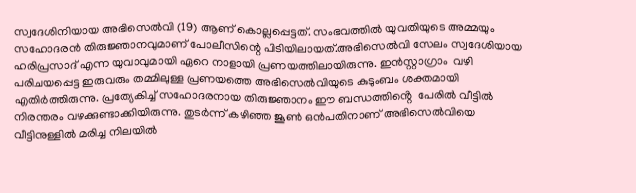സ്വദേശിനിയായ അഭിസെൽവി (19) ആണ് കൊല്ലപ്പെട്ടത്. സംഭവത്തിൽ യുവതിയുടെ അമ്മയും   സഹോദരൻ തിരുജ്ഞാനവുമാണ് പോലീസിന്റെ പിടിയിലായത്.അഭിസെൽവി സേലം സ്വദേശിയായ ഹരിപ്രസാദ് എന്ന യുവാവുമായി ഏറെ നാളായി പ്രണയത്തിലായിരുന്നു. ഇൻസ്റ്റാഗ്രാം  വഴി പരിചയപ്പെട്ട ഇരുവരും തമ്മിലുള്ള പ്രണയത്തെ അഭിസെൽവിയുടെ കുടുംബം ശക്തമായി എതിർത്തിരുന്നു. പ്രത്യേകിച്ച് സഹോദരനായ തിരുജ്ഞാനം ഈ ബന്ധത്തിൻ്റെ  പേരിൽ വീട്ടിൽ നിരന്തരം വഴക്കുണ്ടാക്കിയിരുന്നു. തുടർന്ന് കഴിഞ്ഞ ജൂൺ ഒൻപതിനാണ് അഭിസെൽവിയെ വീട്ടിനുള്ളിൽ മരിച്ച നിലയിൽ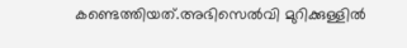കണ്ടെത്തിയത്.അഭിസെൽവി മുറിക്കുള്ളിൽ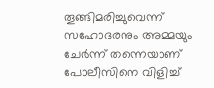തൂങ്ങിമരിച്ചുവെന്ന് സഹോദരനും അമ്മയും ചേർന്ന് തന്നെയാണ് പോലീസിനെ വിളിച്ച്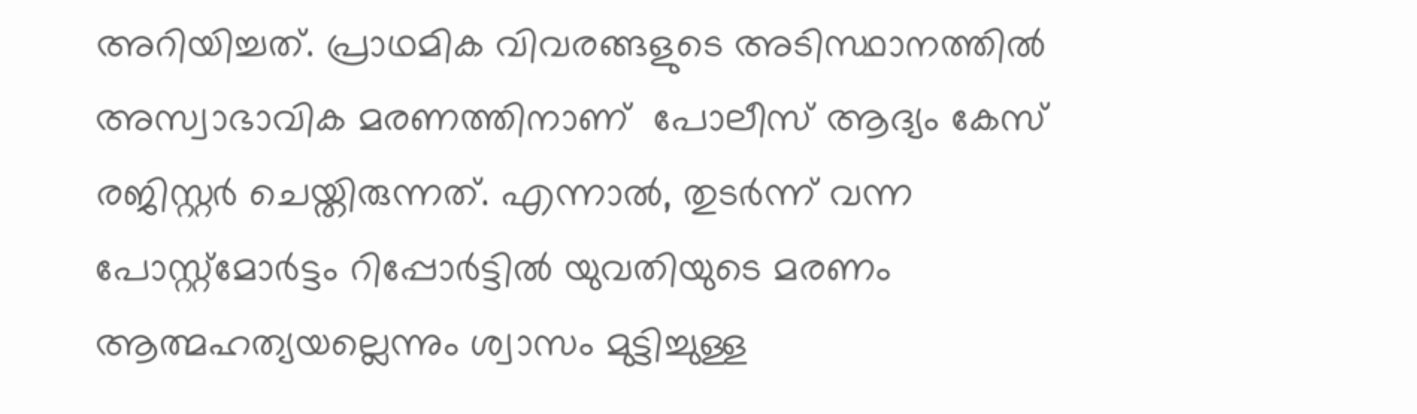അറിയിച്ചത്. പ്രാഥമിക വിവരങ്ങളുടെ അടിസ്ഥാനത്തിൽ അസ്വാഭാവിക മരണത്തിനാണ്  പോലീസ് ആദ്യം കേസ് രജിസ്റ്റർ ചെയ്തിരുന്നത്. എന്നാൽ, തുടർന്ന് വന്ന പോസ്റ്റ്‌മോർട്ടം റിപ്പോർട്ടിൽ യുവതിയുടെ മരണം ആത്മഹത്യയല്ലെന്നും ശ്വാസം മുട്ടിച്ചുള്ള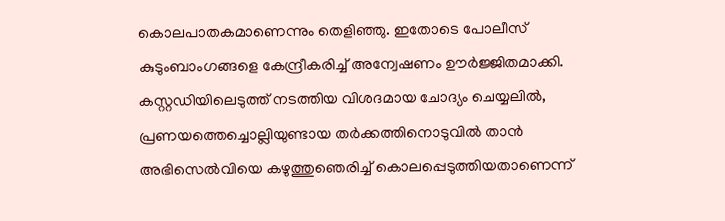കൊലപാതകമാണെന്നും തെളിഞ്ഞു. ഇതോടെ പോലീസ് കുടുംബാംഗങ്ങളെ കേന്ദ്രീകരിച്ച് അന്വേഷണം ഊർജ്ജിതമാക്കി. കസ്റ്റഡിയിലെടുത്ത് നടത്തിയ വിശദമായ ചോദ്യം ചെയ്യലിൽ, പ്രണയത്തെച്ചൊല്ലിയുണ്ടായ തർക്കത്തിനൊടുവിൽ താൻ അഭിസെൽവിയെ കഴുത്തുഞെരിച്ച് കൊലപ്പെടുത്തിയതാണെന്ന്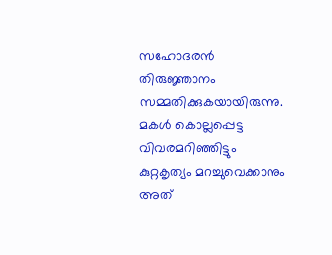സഹോദരൻ തിരുജ്ഞാനം സമ്മതിക്കുകയായിരുന്നു. മകൾ കൊല്ലപ്പെട്ട വിവരമറിഞ്ഞിട്ടും കുറ്റകൃത്യം മറച്ചുവെക്കാനും അത്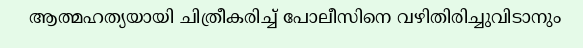ആത്മഹത്യയായി ചിത്രീകരിച്ച് പോലീസിനെ വഴിതിരിച്ചുവിടാനും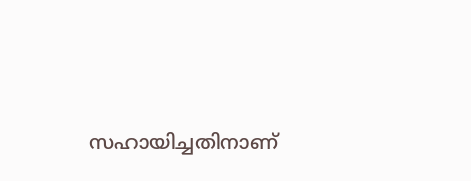സഹായിച്ചതിനാണ്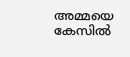അമ്മയെ കേസിൽ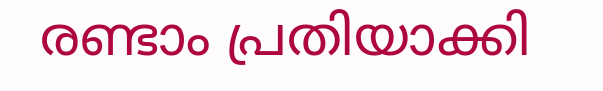രണ്ടാം പ്രതിയാക്കി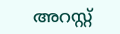അറസ്റ്റ്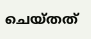ചെയ്തത്